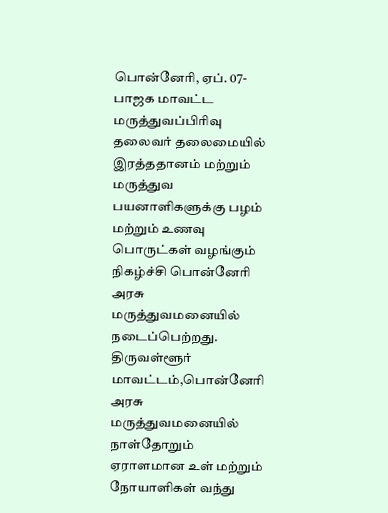பொன்னேரி, ஏப். 07-
பாஜக மாவட்ட மருத்துவப்பிரிவு தலைவர் தலைமையில் இரத்ததானம் மற்றும் மருத்துவ பயனாளிகளுக்கு பழம் மற்றும் உணவு பொருட்கள் வழங்கும் நிகழ்ச்சி பொன்னேரி அரசு மருத்துவமனையில் நடைப்பெற்றது.
திருவள்ளூர் மாவட்டம்,பொன்னேரி அரசு மருத்துவமனையில் நாள்தோறும் ஏராளமான உள் மற்றும் நோயாளிகள் வந்து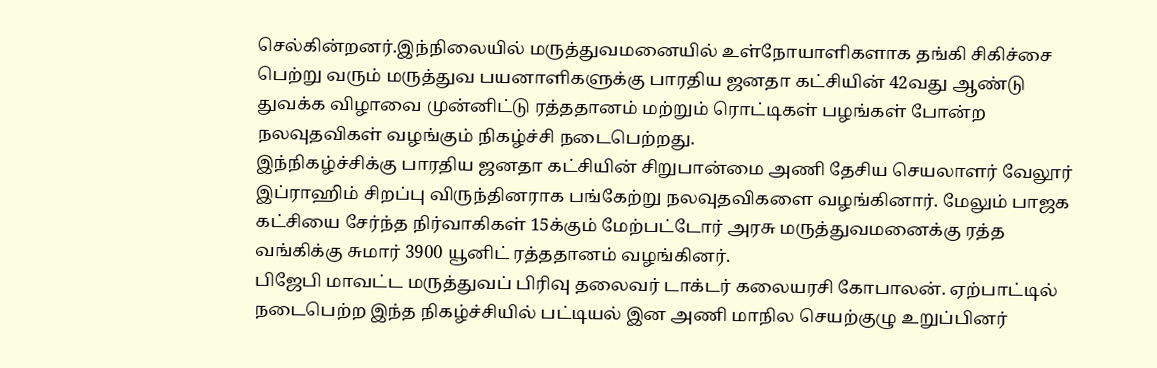செல்கின்றனர்.இந்நிலையில் மருத்துவமனையில் உள்நோயாளிகளாக தங்கி சிகிச்சை பெற்று வரும் மருத்துவ பயனாளிகளுக்கு பாரதிய ஜனதா கட்சியின் 42வது ஆண்டு துவக்க விழாவை முன்னிட்டு ரத்ததானம் மற்றும் ரொட்டிகள் பழங்கள் போன்ற நலவுதவிகள் வழங்கும் நிகழ்ச்சி நடைபெற்றது.
இந்நிகழ்ச்சிக்கு பாரதிய ஜனதா கட்சியின் சிறுபான்மை அணி தேசிய செயலாளர் வேலூர் இப்ராஹிம் சிறப்பு விருந்தினராக பங்கேற்று நலவுதவிகளை வழங்கினார். மேலும் பாஜக கட்சியை சேர்ந்த நிர்வாகிகள் 15க்கும் மேற்பட்டோர் அரசு மருத்துவமனைக்கு ரத்த வங்கிக்கு சுமார் 3900 யூனிட் ரத்ததானம் வழங்கினர்.
பிஜேபி மாவட்ட மருத்துவப் பிரிவு தலைவர் டாக்டர் கலையரசி கோபாலன். ஏற்பாட்டில் நடைபெற்ற இந்த நிகழ்ச்சியில் பட்டியல் இன அணி மாநில செயற்குழு உறுப்பினர்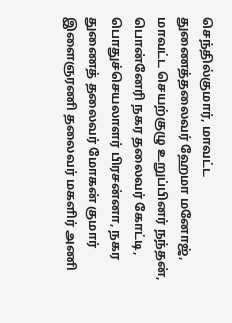செந்தில்குமார், மாவட்ட துணைத்தலைவர் ஹேமா மனோஜ், மாவட்ட செயற்குழு உறுப்பினர் நந்தன், பொன்னேரி நகர தலைவர் கோட்டி, பொதுச்செயலாளர் பிரசன்னா, நகர துணைத் தலைவர் மோகன் குமார் இளைஞரணி தலைவர் மகளிர் அணி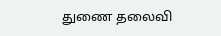துணை தலைவி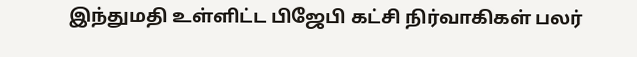இந்துமதி உள்ளிட்ட பிஜேபி கட்சி நிர்வாகிகள் பலர்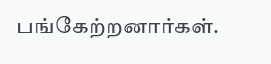பங்கேற்றனார்கள்.